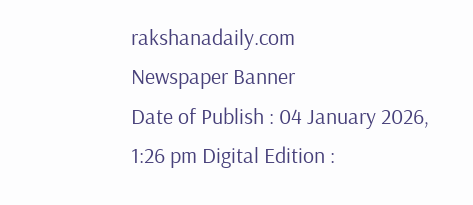rakshanadaily.com
Newspaper Banner
Date of Publish : 04 January 2026, 1:26 pm Digital Edition :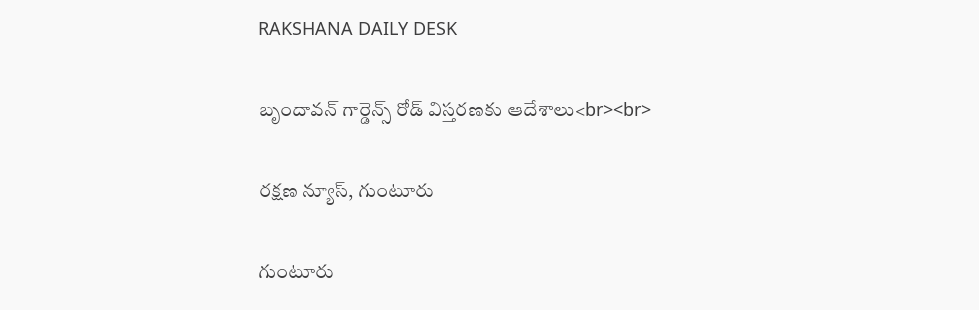RAKSHANA DAILY DESK

బృందావన్ గార్డెన్స్ రోడ్ విస్తరణకు ఆదేశాలు<br><br>

రక్షణ న్యూస్, గుంటూరు

గుంటూరు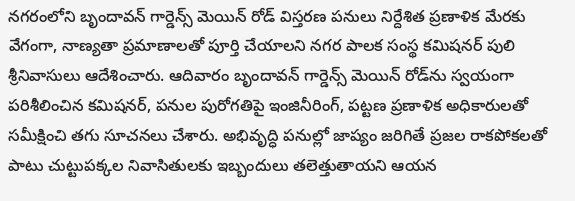నగరంలోని బృందావన్ గార్డెన్స్ మెయిన్ రోడ్ విస్తరణ పనులు నిర్దేశిత ప్రణాళిక మేరకు వేగంగా, నాణ్యతా ప్రమాణాలతో పూర్తి చేయాలని నగర పాలక సంస్థ కమిషనర్ పులి శ్రీనివాసులు ఆదేశించారు. ఆదివారం బృందావన్ గార్డెన్స్ మెయిన్ రోడ్‌ను స్వయంగా పరిశీలించిన కమిషనర్, పనుల పురోగతిపై ఇంజినీరింగ్, పట్టణ ప్రణాళిక అధికారులతో సమీక్షించి తగు సూచనలు చేశారు. అభివృద్ధి పనుల్లో జాప్యం జరిగితే ప్రజల రాకపోకలతో పాటు చుట్టుపక్కల నివాసితులకు ఇబ్బందులు తలెత్తుతాయని ఆయన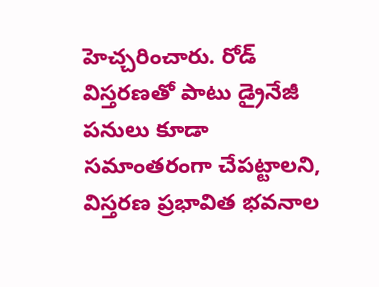హెచ్చరించారు. రోడ్ విస్తరణతో పాటు డ్రైనేజీ పనులు కూడా సమాంతరంగా చేపట్టాలని, విస్తరణ ప్రభావిత భవనాల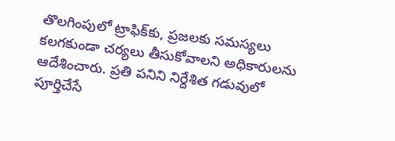తొలగింపులో ట్రాఫిక్‌కు, ప్రజలకు సమస్యలు కలగకుండా చర్యలు తీసుకోవాలని అధికారులను ఆదేశించారు. ప్రతి పనిని నిర్దేశిత గడువులో పూర్తిచేసే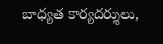బాధ్యత కార్యదర్శులు,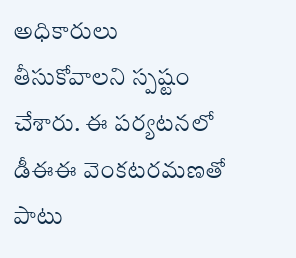అధికారులు తీసుకోవాలని స్పష్టం చేశారు. ఈ పర్యటనలో డీఈఈ వెంకటరమణతో పాటు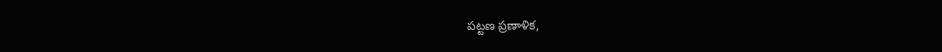పట్టణ ప్రణాళిక,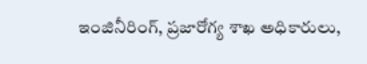ఇంజినీరింగ్, ప్రజారోగ్య శాఖ అధికారులు,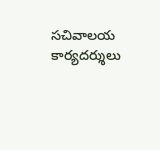సచివాలయ కార్యదర్శులు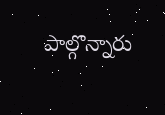పాల్గొన్నారు